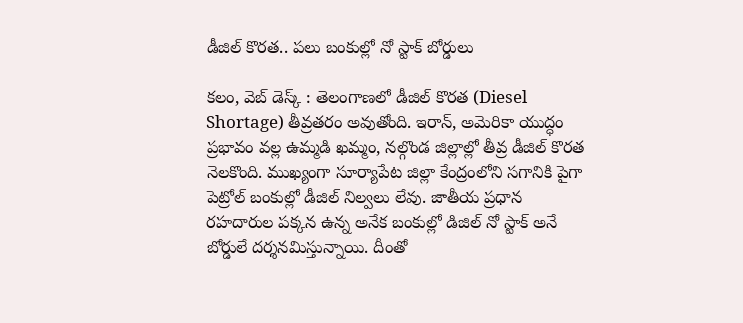డీజిల్ కొరత.. పలు బంకుల్లో నో స్టాక్ బోర్డులు

కలం, వెబ్ డెస్క్ : తెలంగాణలో డీజిల్ కొరత (Diesel Shortage) తీవ్రతరం అవుతోంది. ఇరాన్, అమెరికా యుద్ధం ప్రభావం వల్ల ఉమ్మడి ఖమ్మం, నల్గొండ జిల్లాల్లో తీవ్ర డీజిల్ కొరత నెలకొంది. ముఖ్యంగా సూర్యాపేట జిల్లా కేంద్రంలోని సగానికి పైగా పెట్రోల్ బంకుల్లో డీజిల్ నిల్వలు లేవు. జాతీయ ప్రధాన రహదారుల పక్కన ఉన్న అనేక బంకుల్లో డిజిల్ నో స్టాక్ అనే బోర్డులే దర్శనమిస్తున్నాయి. దీంతో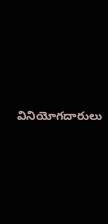వినియోగదారులు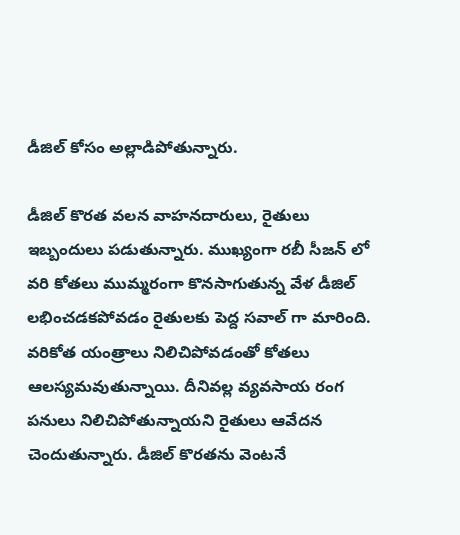డీజిల్ కోసం అల్లాడిపోతున్నారు.

డీజిల్ కొరత వలన వాహనదారులు, రైతులు ఇబ్బందులు పడుతున్నారు. ముఖ్యంగా రబీ సీజన్ లో వరి కోతలు ముమ్మరంగా కొనసాగుతున్న వేళ డీజిల్ లభించడకపోవడం రైతులకు పెద్ద సవాల్ గా మారింది. వరికోత యంత్రాలు నిలిచిపోవడంతో కోతలు ఆలస్యమవుతున్నాయి. దీనివల్ల వ్యవసాయ రంగ పనులు నిలిచిపోతున్నాయని రైతులు ఆవేదన చెందుతున్నారు. డీజిల్ కొరతను వెంటనే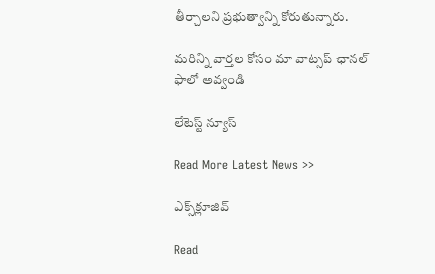తీర్చాలని ప్రభుత్వాన్ని కోరుతున్నారు.

మ‌రిన్ని వార్త‌ల కోసం మా వాట్స‌ప్ ఛాన‌ల్ ఫాలో అవ్వండి

లేటెస్ట్ న్యూస్‌

Read More Latest News >>

ఎక్స్‌క్లూజివ్‌

Read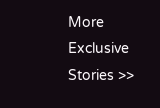More Exclusive Stories >>